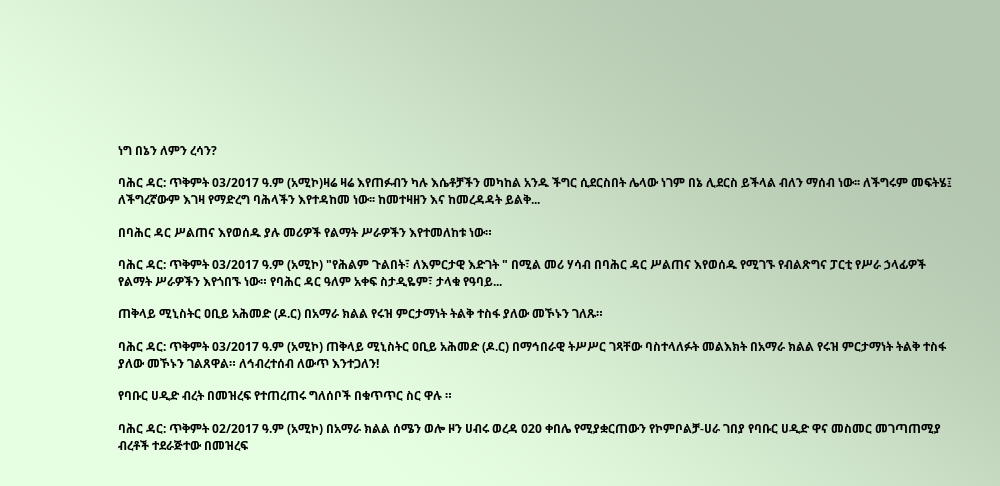ነግ በኔን ለምን ረሳን?

ባሕር ዳር: ጥቅምት 03/2017 ዓ.ም (አሚኮ)ዛሬ ዛሬ እየጠፉብን ካሉ እሴቶቻችን መካከል አንዱ ችግር ሲደርስበት ሌላው ነገም በኔ ሊደርስ ይችላል ብለን ማሰብ ነው፡፡ ለችግሩም መፍትሄ፤ ለችግረኛውም እገዛ የማድረግ ባሕላችን እየተዳከመ ነው፡፡ ከመተዛዘን እና ከመረዳዳት ይልቅ...

በባሕር ዳር ሥልጠና እየወሰዱ ያሉ መሪዎች የልማት ሥራዎችን እየተመለከቱ ነው።

ባሕር ዳር: ጥቅምት 03/2017 ዓ.ም (አሚኮ) "የሕልም ጉልበት፣ ለእምርታዊ እድገት " በሚል መሪ ሃሳብ በባሕር ዳር ሥልጠና እየወሰዱ የሚገኙ የብልጽግና ፓርቲ የሥራ ኃላፊዎች የልማት ሥራዎችን እየጎበኙ ነው። የባሕር ዳር ዓለም አቀፍ ስታዲዬም፣ ታላቁ የዓባይ...

ጠቅላይ ሚኒስትር ዐቢይ አሕመድ (ዶ.ር) በአማራ ክልል የሩዝ ምርታማነት ትልቅ ተስፋ ያለው መኾኑን ገለጹ።

ባሕር ዳር: ጥቅምት 03/2017 ዓ.ም (አሚኮ) ጠቅላይ ሚኒስትር ዐቢይ አሕመድ (ዶ.ር) በማኅበራዊ ትሥሥር ገጻቸው ባስተላለፉት መልእክት በአማራ ክልል የሩዝ ምርታማነት ትልቅ ተስፋ ያለው መኾኑን ገልጸዋል። ለኅብረተሰብ ለውጥ እንተጋለን!

የባቡር ሀዲድ ብረት በመዝረፍ የተጠረጠሩ ግለሰቦች በቁጥጥር ስር ዋሉ ።

ባሕር ዳር: ጥቅምት 02/2017 ዓ.ም (አሚኮ) በአማራ ክልል ሰሜን ወሎ ዞን ሀብሩ ወረዳ 020 ቀበሌ የሚያቋርጠውን የኮምቦልቻ-ሀራ ገበያ የባቡር ሀዲድ ዋና መስመር መገጣጠሚያ ብረቶች ተደራጅተው በመዝረፍ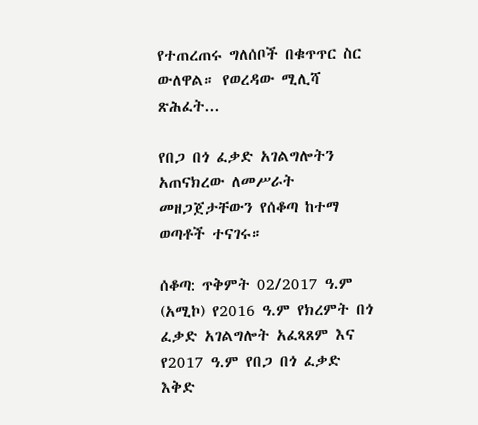የተጠረጠሩ ግለሰቦች በቁጥጥር ስር ውለዋል። የወረዳው ሚሊሻ ጽሕፈት...

የበጋ በጎ ፈቃድ አገልግሎትን አጠናክረው ለመሥራት መዘጋጀታቸውን የሰቆጣ ከተማ ወጣቶች ተናገሩ።

ሰቆጣ: ጥቅምት 02/2017 ዓ.ም (አሚኮ) የ2016 ዓ.ም የክረምት በጎ ፈቃድ አገልግሎት አፈጻጸም እና የ2017 ዓ.ም የበጋ በጎ ፈቃድ እቅድ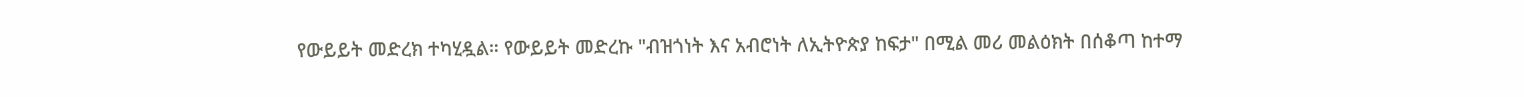የውይይት መድረክ ተካሂዷል። የውይይት መድረኩ "ብዝጎነት እና አብሮነት ለኢትዮጵያ ከፍታ" በሚል መሪ መልዕክት በሰቆጣ ከተማ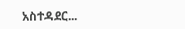አስተዳደር...